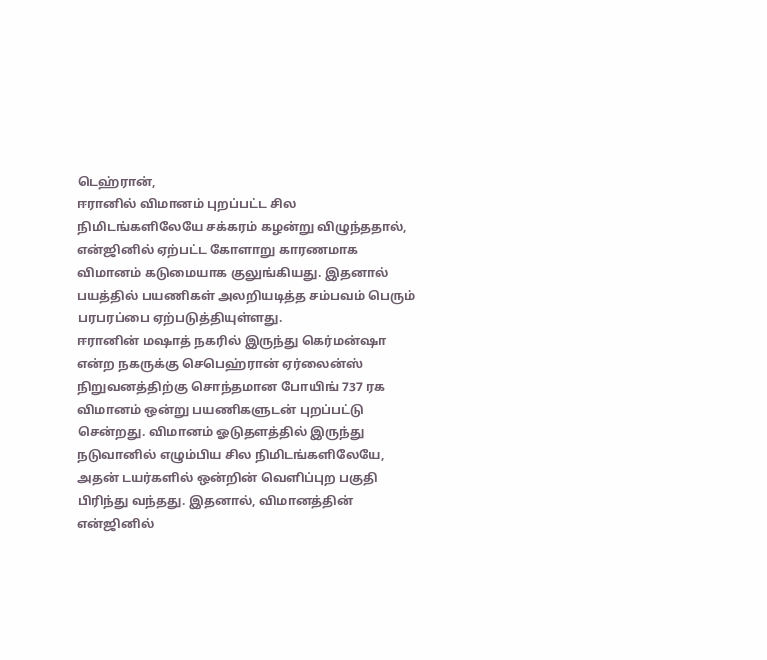டெஹ்ரான்,
ஈரானில் விமானம் புறப்பட்ட சில நிமிடங்களிலேயே சக்கரம் கழன்று விழுந்ததால், என்ஜினில் ஏற்பட்ட கோளாறு காரணமாக விமானம் கடுமையாக குலுங்கியது. இதனால் பயத்தில் பயணிகள் அலறியடித்த சம்பவம் பெரும் பரபரப்பை ஏற்படுத்தியுள்ளது.
ஈரானின் மஷாத் நகரில் இருந்து கெர்மன்ஷா என்ற நகருக்கு செபெஹ்ரான் ஏர்லைன்ஸ் நிறுவனத்திற்கு சொந்தமான போயிங் 737 ரக விமானம் ஒன்று பயணிகளுடன் புறப்பட்டு சென்றது. விமானம் ஓடுதளத்தில் இருந்து நடுவானில் எழும்பிய சில நிமிடங்களிலேயே, அதன் டயர்களில் ஒன்றின் வெளிப்புற பகுதி பிரிந்து வந்தது. இதனால், விமானத்தின் என்ஜினில்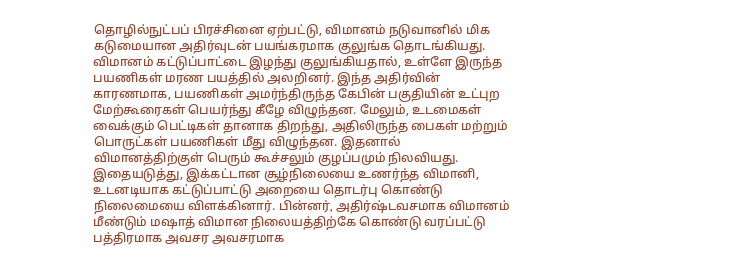தொழில்நுட்பப் பிரச்சினை ஏற்பட்டு, விமானம் நடுவானில் மிக கடுமையான அதிர்வுடன் பயங்கரமாக குலுங்க தொடங்கியது.
விமானம் கட்டுப்பாட்டை இழந்து குலுங்கியதால், உள்ளே இருந்த பயணிகள் மரண பயத்தில் அலறினர். இந்த அதிர்வின் காரணமாக, பயணிகள் அமர்ந்திருந்த கேபின் பகுதியின் உட்புற மேற்கூரைகள் பெயர்ந்து கீழே விழுந்தன. மேலும், உடமைகள் வைக்கும் பெட்டிகள் தானாக திறந்து, அதிலிருந்த பைகள் மற்றும் பொருட்கள் பயணிகள் மீது விழுந்தன. இதனால் விமானத்திற்குள் பெரும் கூச்சலும் குழப்பமும் நிலவியது.
இதையடுத்து, இக்கட்டான சூழ்நிலையை உணர்ந்த விமானி, உடனடியாக கட்டுப்பாட்டு அறையை தொடர்பு கொண்டு நிலைமையை விளக்கினார். பின்னர், அதிர்ஷ்டவசமாக விமானம் மீண்டும் மஷாத் விமான நிலையத்திற்கே கொண்டு வரப்பட்டு பத்திரமாக அவசர அவசரமாக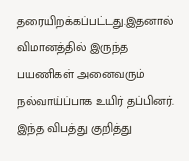தரையிறக்கப்பட்டது.இதனால் விமானத்தில் இருந்த பயணிகள் அனைவரும் நல்வாய்ப்பாக உயிர் தப்பினர்.
இந்த விபத்து குறித்து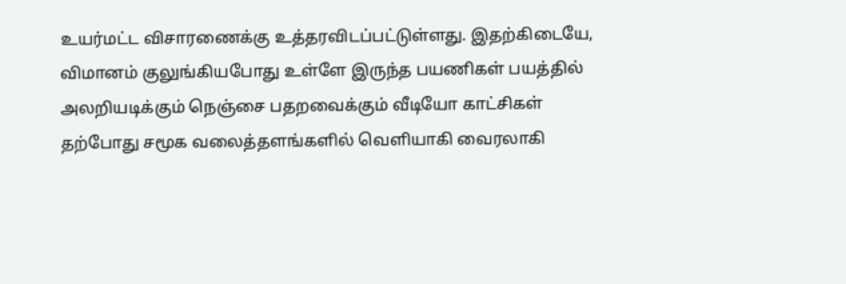உயர்மட்ட விசாரணைக்கு உத்தரவிடப்பட்டுள்ளது. இதற்கிடையே, விமானம் குலுங்கியபோது உள்ளே இருந்த பயணிகள் பயத்தில் அலறியடிக்கும் நெஞ்சை பதறவைக்கும் வீடியோ காட்சிகள் தற்போது சமூக வலைத்தளங்களில் வெளியாகி வைரலாகி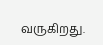வருகிறது.